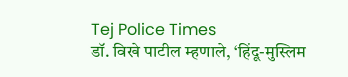Tej Police Times
डॉ. विखे पाटील म्हणाले, ‘हिंदू-मुस्लिम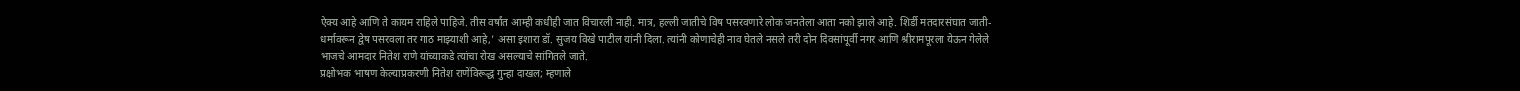ऐक्य आहे आणि ते कायम राहिले पाहिजे. तीस वर्षांत आम्ही कधीही जात विचारली नाही. मात्र, हल्ली जातीचे विष पसरवणारे लोक जनतेला आता नको झाले आहे. शिर्डी मतदारसंघात जाती-धर्मावरून द्वेष पसरवला तर गाठ माझ्याशी आहे,’ असा इशारा डॉ. सुजय विखे पाटील यांनी दिला. त्यांनी कोणाचेही नाव घेतले नसले तरी दोन दिवसांपूर्वी नगर आणि श्रीरामपूरला येऊन गेलेले भाजचे आमदार नितेश राणे यांच्याकडे त्यांचा रोख असल्याचे सांगितले जाते.
प्रक्षोभक भाषण केल्याप्रकरणी नितेश राणेंविरूद्ध गुन्हा दाखल; म्हणाले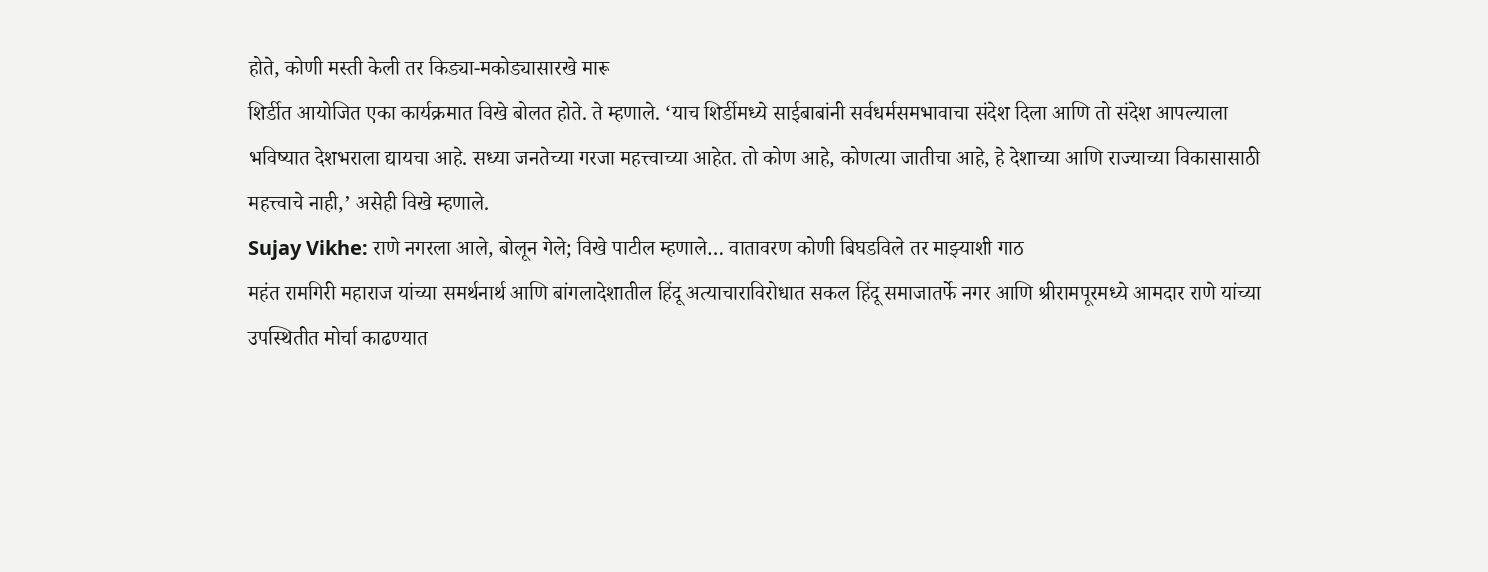होते, कोणी मस्ती केली तर किड्या-मकोड्यासारखे मारू
शिर्डीत आयोजित एका कार्यक्रमात विखे बोलत होते. ते म्हणाले. ‘याच शिर्डीमध्ये साईबाबांनी सर्वधर्मसमभावाचा संदेश दिला आणि तो संदेश आपल्याला भविष्यात देशभराला द्यायचा आहे. सध्या जनतेच्या गरजा महत्त्वाच्या आहेत. तो कोण आहे, कोणत्या जातीचा आहे, हे देशाच्या आणि राज्याच्या विकासासाठी महत्त्वाचे नाही,’ असेही विखे म्हणाले.
Sujay Vikhe: राणे नगरला आले, बोलून गेले; विखे पाटील म्हणाले… वातावरण कोणी बिघडविले तर माझ्याशी गाठ
महंत रामगिरी महाराज यांच्या समर्थनार्थ आणि बांगलादेशातील हिंदू अत्याचाराविरोधात सकल हिंदू समाजातर्फे नगर आणि श्रीरामपूरमध्ये आमदार राणे यांच्या उपस्थितीत मोर्चा काढण्यात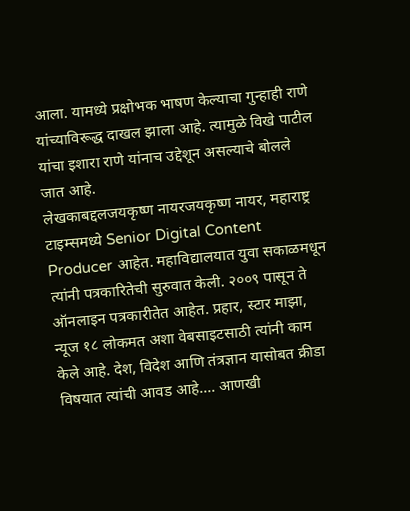आला. यामध्ये प्रक्षोभक भाषण केल्याचा गुन्हाही राणे यांच्याविरूद्ध दाखल झाला आहे. त्यामुळे विखे पाटील यांचा इशारा राणे यांनाच उद्देशून असल्याचे बोलले जात आहे.
लेखकाबद्दलजयकृष्ण नायरजयकृष्ण नायर, महाराष्ट्र टाइम्समध्ये Senior Digital Content Producer आहेत. महाविद्यालयात युवा सकाळमधून त्यांनी पत्रकारितेची सुरुवात केली. २००९ पासून ते ऑनलाइन पत्रकारीतेत आहेत. प्रहार, स्टार माझा, न्यूज १८ लोकमत अशा वेबसाइटसाठी त्यांनी काम केले आहे. देश, विदेश आणि तंत्रज्ञान यासोबत क्रीडा विषयात त्यांची आवड आहे…. आणखी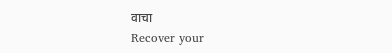वाचा
Recover your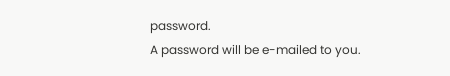password.
A password will be e-mailed to you.